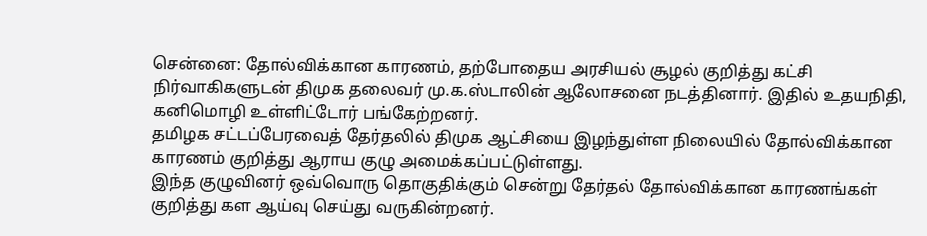சென்னை: தோல்விக்கான காரணம், தற்போதைய அரசியல் சூழல் குறித்து கட்சி நிர்வாகிகளுடன் திமுக தலைவர் மு.க.ஸ்டாலின் ஆலோசனை நடத்தினார். இதில் உதயநிதி, கனிமொழி உள்ளிட்டோர் பங்கேற்றனர்.
தமிழக சட்டப்பேரவைத் தேர்தலில் திமுக ஆட்சியை இழந்துள்ள நிலையில் தோல்விக்கான காரணம் குறித்து ஆராய குழு அமைக்கப்பட்டுள்ளது.
இந்த குழுவினர் ஒவ்வொரு தொகுதிக்கும் சென்று தேர்தல் தோல்விக்கான காரணங்கள் குறித்து கள ஆய்வு செய்து வருகின்றனர்.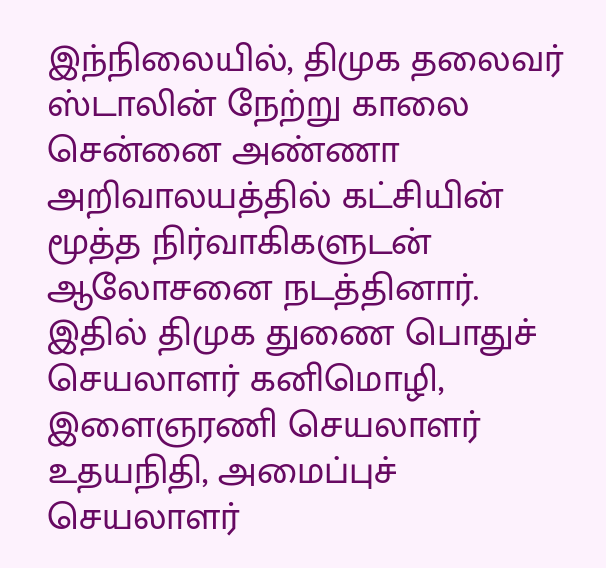இந்நிலையில், திமுக தலைவர் ஸ்டாலின் நேற்று காலை சென்னை அண்ணா அறிவாலயத்தில் கட்சியின் மூத்த நிர்வாகிகளுடன் ஆலோசனை நடத்தினார்.
இதில் திமுக துணை பொதுச் செயலாளர் கனிமொழி, இளைஞரணி செயலாளர் உதயநிதி, அமைப்புச் செயலாளர்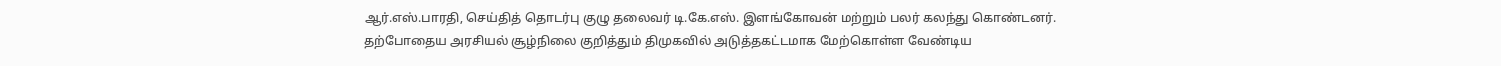ஆர்.எஸ்.பாரதி, செய்தித் தொடர்பு குழு தலைவர் டி.கே.எஸ். இளங்கோவன் மற்றும் பலர் கலந்து கொண்டனர்.
தற்போதைய அரசியல் சூழ்நிலை குறித்தும் திமுகவில் அடுத்தகட்டமாக மேற்கொள்ள வேண்டிய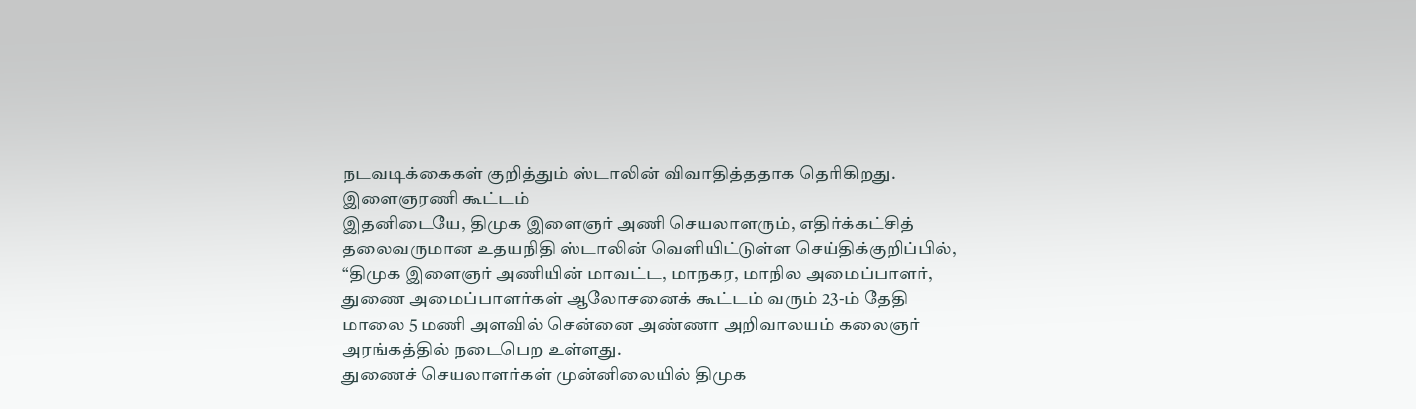நடவடிக்கைகள் குறித்தும் ஸ்டாலின் விவாதித்ததாக தெரிகிறது.
இளைஞரணி கூட்டம்
இதனிடையே, திமுக இளைஞர் அணி செயலாளரும், எதிர்க்கட்சித் தலைவருமான உதயநிதி ஸ்டாலின் வெளியிட்டுள்ள செய்திக்குறிப்பில், “திமுக இளைஞர் அணியின் மாவட்ட, மாநகர, மாநில அமைப்பாளர், துணை அமைப்பாளர்கள் ஆலோசனைக் கூட்டம் வரும் 23-ம் தேதி மாலை 5 மணி அளவில் சென்னை அண்ணா அறிவாலயம் கலைஞர் அரங்கத்தில் நடைபெற உள்ளது.
துணைச் செயலாளர்கள் முன்னிலையில் திமுக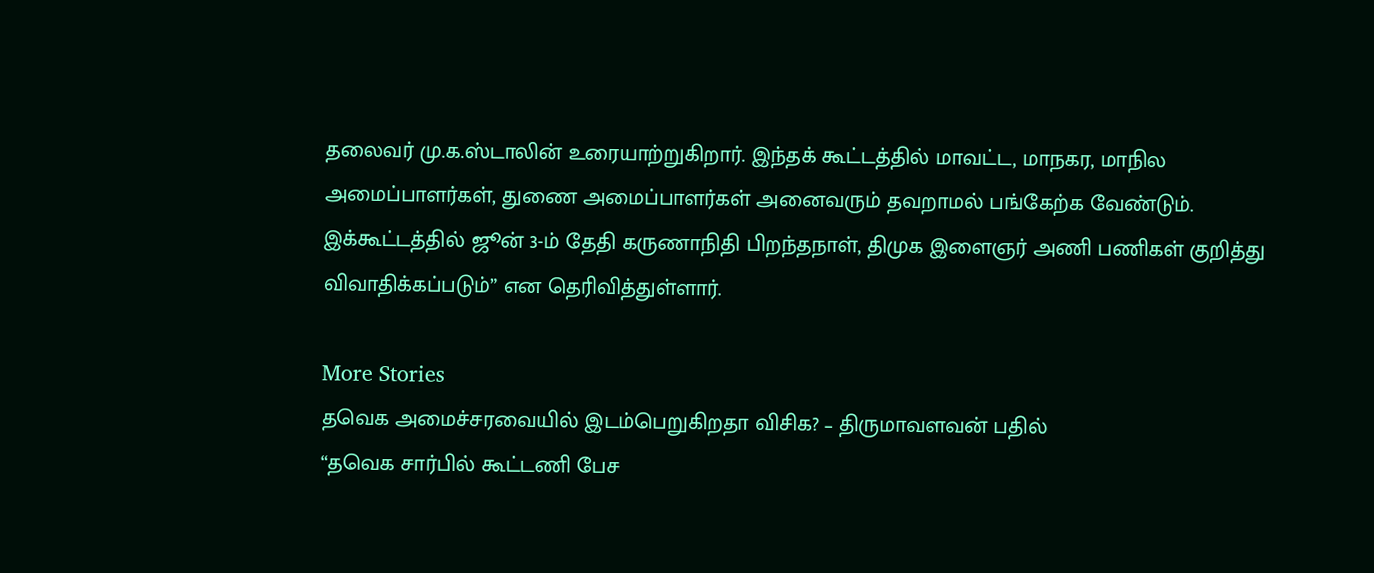தலைவர் மு.க.ஸ்டாலின் உரையாற்றுகிறார். இந்தக் கூட்டத்தில் மாவட்ட, மாநகர, மாநில அமைப்பாளர்கள், துணை அமைப்பாளர்கள் அனைவரும் தவறாமல் பங்கேற்க வேண்டும். இக்கூட்டத்தில் ஜூன் 3-ம் தேதி கருணாநிதி பிறந்தநாள், திமுக இளைஞர் அணி பணிகள் குறித்து விவாதிக்கப்படும்” என தெரிவித்துள்ளார்.

More Stories
தவெக அமைச்சரவையில் இடம்பெறுகிறதா விசிக? – திருமாவளவன் பதில்
“தவெக சார்பில் கூட்டணி பேச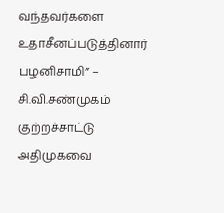வந்தவர்களை உதாசீனப்படுத்தினார் பழனிசாமி” – சி.வி.சண்முகம் குற்றச்சாட்டு
அதிமுகவை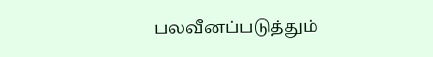பலவீனப்படுத்தும்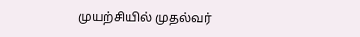முயற்சியில் முதல்வர்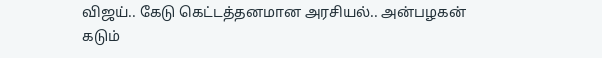விஜய்.. கேடு கெட்டத்தனமான அரசியல்.. அன்பழகன் கடும்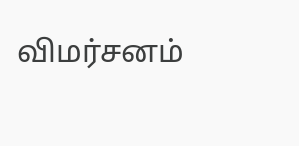விமர்சனம்